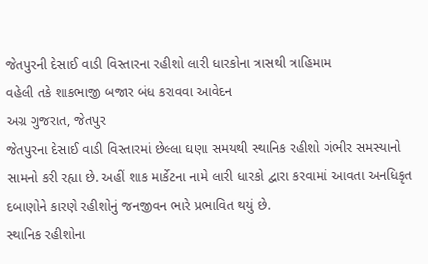જેતપુરની દેસાઈ વાડી વિસ્તારના રહીશો લારી ધારકોના ત્રાસથી ત્રાહિમામ
વહેલી તકે શાકભાજી બજાર બંધ કરાવવા આવેદન
અગ્ર ગુજરાત, જેતપુર
જેતપુરના દેસાઈ વાડી વિસ્તારમાં છેલ્લા ઘણા સમયથી સ્થાનિક રહીશો ગંભીર સમસ્યાનો સામનો કરી રહ્યા છે. અહીં શાક માર્કેટના નામે લારી ધારકો દ્વારા કરવામાં આવતા અનધિકૃત દબાણોને કારણે રહીશોનું જનજીવન ભારે પ્રભાવિત થયું છે.
સ્થાનિક રહીશોના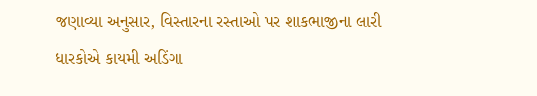જણાવ્યા અનુસાર, વિસ્તારના રસ્તાઓ પર શાકભાજીના લારી ધારકોએ કાયમી અડિંગા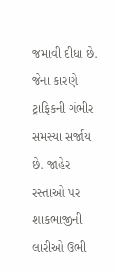જમાવી દીધા છે. જેના કારણે ટ્રાફિકની ગંભીર સમસ્યા સર્જાય છે. જાહેર રસ્તાઓ પર શાકભાજીની લારીઓ ઉભી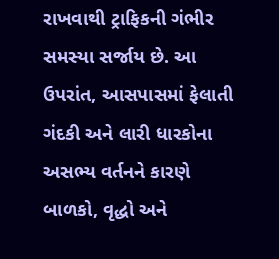રાખવાથી ટ્રાફિકની ગંભીર સમસ્યા સર્જાય છે. આ ઉપરાંત, આસપાસમાં ફેલાતી ગંદકી અને લારી ધારકોના અસભ્ય વર્તનને કારણે બાળકો, વૃદ્ધો અને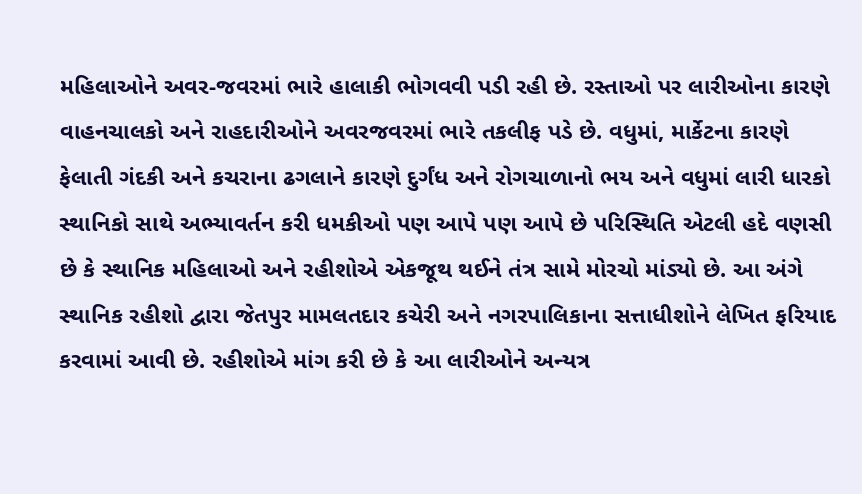મહિલાઓને અવર-જવરમાં ભારે હાલાકી ભોગવવી પડી રહી છે. રસ્તાઓ પર લારીઓના કારણે વાહનચાલકો અને રાહદારીઓને અવરજવરમાં ભારે તકલીફ પડે છે. વધુમાં, માર્કેટના કારણે ફેલાતી ગંદકી અને કચરાના ઢગલાને કારણે દુર્ગંધ અને રોગચાળાનો ભય અને વધુમાં લારી ધારકો સ્થાનિકો સાથે અભ્યાવર્તન કરી ધમકીઓ પણ આપે પણ આપે છે પરિસ્થિતિ એટલી હદે વણસી છે કે સ્થાનિક મહિલાઓ અને રહીશોએ એકજૂથ થઈને તંત્ર સામે મોરચો માંડ્યો છે. આ અંગે સ્થાનિક રહીશો દ્વારા જેતપુર મામલતદાર કચેરી અને નગરપાલિકાના સત્તાધીશોને લેખિત ફરિયાદ કરવામાં આવી છે. રહીશોએ માંગ કરી છે કે આ લારીઓને અન્યત્ર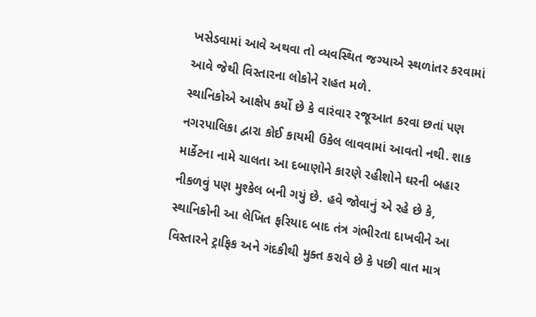ખસેડવામાં આવે અથવા તો વ્યવસ્થિત જગ્યાએ સ્થળાંતર કરવામાં આવે જેથી વિસ્તારના લોકોને રાહત મળે.
સ્થાનિકોએ આક્ષેપ કર્યો છે કે વારંવાર રજૂઆત કરવા છતાં પણ નગરપાલિકા દ્વારા કોઈ કાયમી ઉકેલ લાવવામાં આવતો નથી. શાક માર્કેટના નામે ચાલતા આ દબાણોને કારણે રહીશોને ઘરની બહાર નીકળવું પણ મુશ્કેલ બની ગયું છે. હવે જોવાનું એ રહે છે કે, સ્થાનિકોની આ લેખિત ફરિયાદ બાદ તંત્ર ગંભીરતા દાખવીને આ વિસ્તારને ટ્રાફિક અને ગંદકીથી મુક્ત કરાવે છે કે પછી વાત માત્ર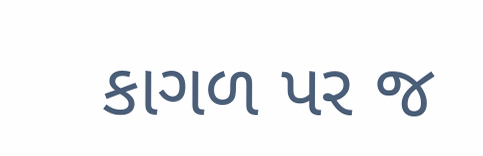કાગળ પર જ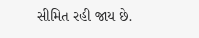સીમિત રહી જાય છે.